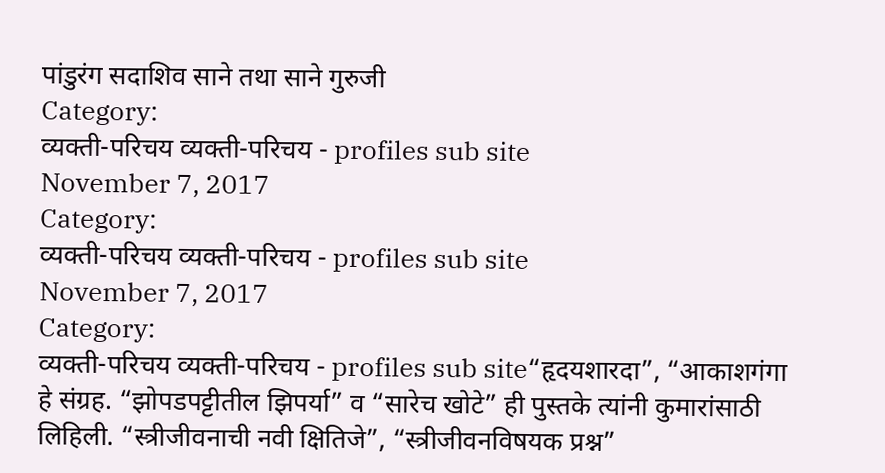पांडुरंग सदाशिव साने तथा साने गुरुजी
Category:
व्यक्ती-परिचय व्यक्ती-परिचय - profiles sub site
November 7, 2017
Category:
व्यक्ती-परिचय व्यक्ती-परिचय - profiles sub site
November 7, 2017
Category:
व्यक्ती-परिचय व्यक्ती-परिचय - profiles sub site“हृदयशारदा”, “आकाशगंगा हे संग्रह. “झोपडपट्टीतील झिपर्या” व “सारेच खोटे” ही पुस्तके त्यांनी कुमारांसाठी लिहिली. “स्त्रीजीवनाची नवी क्षितिजे”, “स्त्रीजीवनविषयक प्रश्न”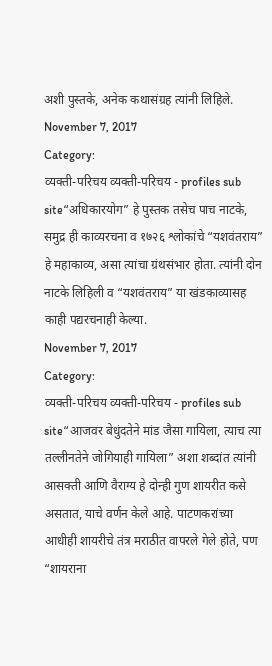अशी पुस्तके, अनेक कथासंग्रह त्यांनी लिहिले.
November 7, 2017
Category:
व्यक्ती-परिचय व्यक्ती-परिचय - profiles sub site“अधिकारयोग” हे पुस्तक तसेच पाच नाटके, समुद्र ही काव्यरचना व १७२६ श्लोकांचे “यशवंतराय” हे महाकाव्य, असा त्यांचा ग्रंथसंभार होता. त्यांनी दोन नाटके लिहिली व “यशवंतराय” या खंडकाव्यासह काही पद्यरचनाही केल्या.
November 7, 2017
Category:
व्यक्ती-परिचय व्यक्ती-परिचय - profiles sub site“आजवर बेधुंदतेने मांड जैसा गायिला, त्याच त्या तल्लीनतेने जोगियाही गायिला” अशा शब्दांत त्यांनी आसक्ती आणि वैराग्य हे दोन्ही गुण शायरीत कसे असतात, याचे वर्णन केले आहे. पाटणकरांच्या आधीही शायरीचे तंत्र मराठीत वापरले गेले होते, पण “शायराना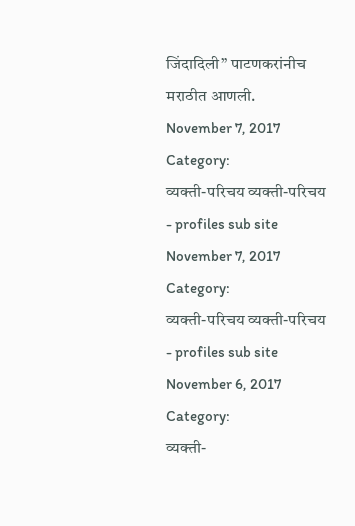जिंदादिली” पाटणकरांनीच मराठीत आणली.
November 7, 2017
Category:
व्यक्ती-परिचय व्यक्ती-परिचय - profiles sub site
November 7, 2017
Category:
व्यक्ती-परिचय व्यक्ती-परिचय - profiles sub site
November 6, 2017
Category:
व्यक्ती-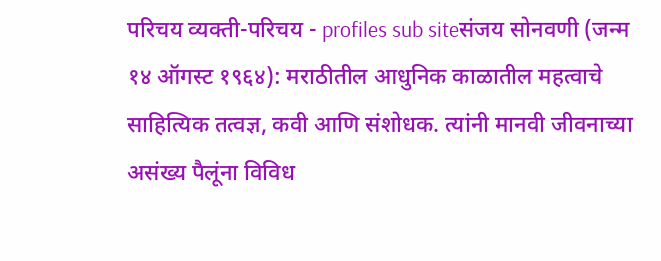परिचय व्यक्ती-परिचय - profiles sub siteसंजय सोनवणी (जन्म १४ ऑगस्ट १९६४): मराठीतील आधुनिक काळातील महत्वाचे साहित्यिक तत्वज्ञ, कवी आणि संशोधक. त्यांनी मानवी जीवनाच्या असंख्य पैलूंना विविध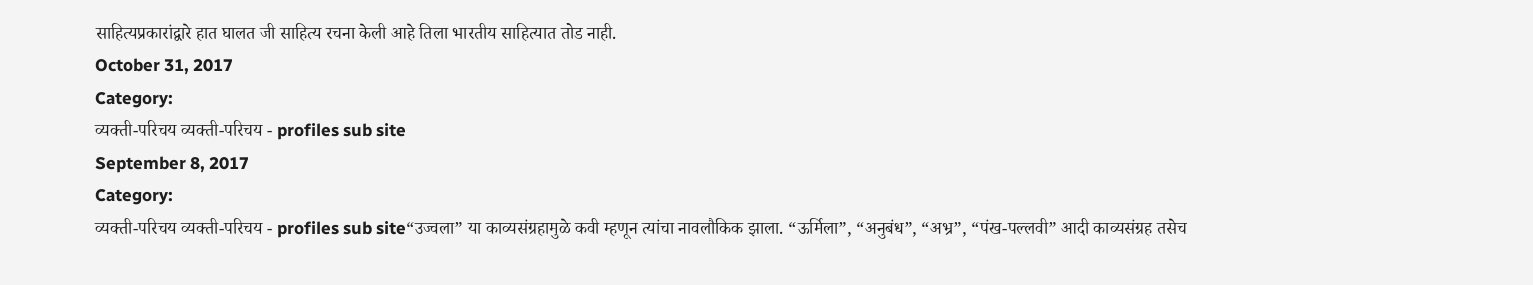साहित्यप्रकारांद्वारे हात घालत जी साहित्य रचना केली आहे तिला भारतीय साहित्यात तोड नाही.
October 31, 2017
Category:
व्यक्ती-परिचय व्यक्ती-परिचय - profiles sub site
September 8, 2017
Category:
व्यक्ती-परिचय व्यक्ती-परिचय - profiles sub site“उज्वला” या काव्यसंग्रहामुळे कवी म्हणून त्यांचा नावलौकिक झाला. “ऊर्मिला”, “अनुबंध”, “अभ्र”, “पंख-पल्लवी” आदी काव्यसंग्रह तसेच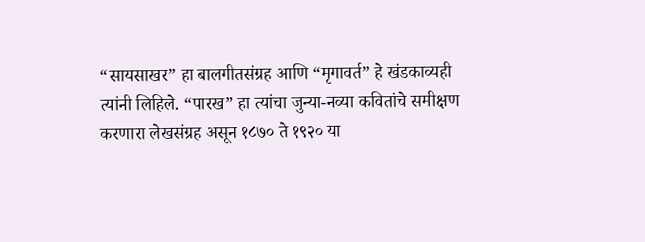“सायसाखर” हा बालगीतसंग्रह आणि “मृगावर्त” हे खंडकाव्यही त्यांनी लिहिले. “पारख” हा त्यांचा जुन्या-नव्या कवितांचे समीक्षण करणारा लेखसंग्रह असून १८७० ते १९२० या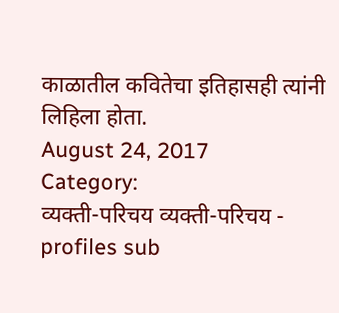काळातील कवितेचा इतिहासही त्यांनी लिहिला होता.
August 24, 2017
Category:
व्यक्ती-परिचय व्यक्ती-परिचय - profiles sub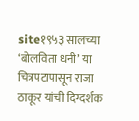site१९५३ सालच्या ‘बोलविता धनी’ या चित्रपटापासून राजा ठाकूर यांची दिग्दर्शक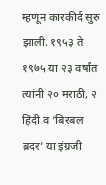म्हणून कारकीर्द सुरु झाली. १९५३ ते १९७५ या २३ वर्षांत त्यांनी २० मराठी, २ हिंदी व ‘बिरबल ब्रदर’ या इंग्रजी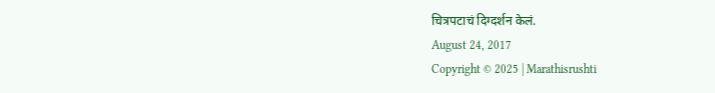चित्रपटाचं दिग्दर्शन केलं.
August 24, 2017
Copyright © 2025 | Marathisrushti